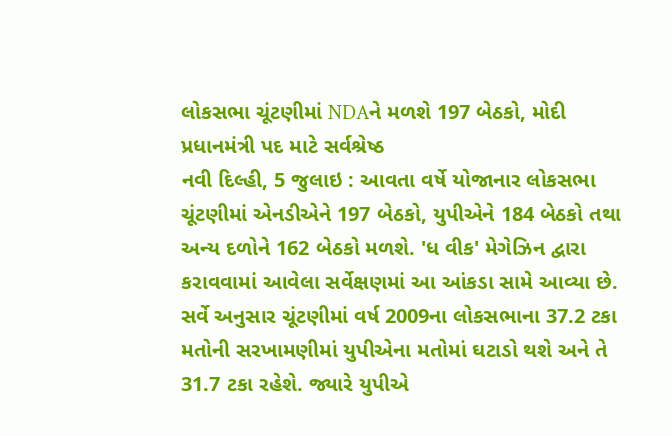લોકસભા ચૂંટણીમાં NDAને મળશે 197 બેઠકો, મોદી પ્રધાનમંત્રી પદ માટે સર્વશ્રેષ્ઠ
નવી દિલ્હી, 5 જુલાઇ : આવતા વર્ષે યોજાનાર લોકસભા ચૂંટણીમાં એનડીએને 197 બેઠકો, યુપીએને 184 બેઠકો તથા અન્ય દળોને 162 બેઠકો મળશે. 'ધ વીક' મેગેઝિન દ્વારા કરાવવામાં આવેલા સર્વેક્ષણમાં આ આંકડા સામે આવ્યા છે.
સર્વે અનુસાર ચૂંટણીમાં વર્ષ 2009ના લોકસભાના 37.2 ટકા મતોની સરખામણીમાં યુપીએના મતોમાં ઘટાડો થશે અને તે 31.7 ટકા રહેશે. જ્યારે યુપીએ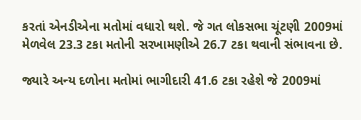કરતાં એનડીએના મતોમાં વધારો થશે. જે ગત લોકસભા ચૂંટણી 2009માં મેળવેલ 23.3 ટકા મતોની સરખામણીએ 26.7 ટકા થવાની સંભાવના છે.

જ્યારે અન્ય દળોના મતોમાં ભાગીદારી 41.6 ટકા રહેશે જે 2009માં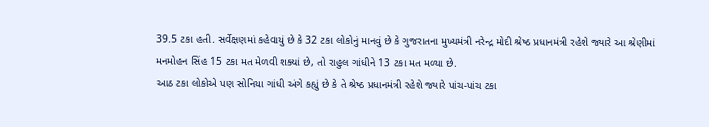39.5 ટકા હતી. સર્વેક્ષણમાં કહેવાયું છે કે 32 ટકા લોકોનું માનવું છે કે ગુજરાતના મુખ્યમંત્રી નરેન્દ્ર મોદી શ્રેષ્ઠ પ્રધાનમંત્રી રહેશે જ્યારે આ શ્રેણીમાં મનમોહન સિંહ 15 ટકા મત મેળવી શક્યાં છે, તો રાહુલ ગાંધીને 13 ટકા મત મળ્યા છે.
આઠ ટકા લોકોએ પણ સોનિયા ગાંધી અંગે કહ્યું છે કે તે શ્રેષ્ઠ પ્રધાનમંત્રી રહેશે જ્યારે પાંચ-પાંચ ટકા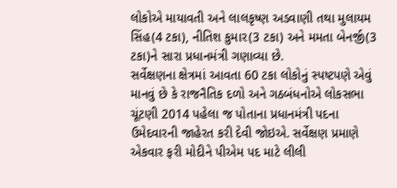લોકોએ માયાવતી અને લાલકૃષ્ણ અડવાણી તથા મુલાયમ સિંહ(4 ટકા), નીતિશ કુમાર(3 ટકા) અને મમતા બેનર્જી(3 ટકા)ને સારા પ્રધાનમંત્રી ગણાવ્યા છે.
સર્વેક્ષણના ક્ષેત્રમાં આવતા 60 ટકા લોકોનું સ્પષ્ટપણે એવું માનવું છે કે રાજનૈતિક દળો અને ગઠબંધનોએ લોકસભા ચૂંટણી 2014 પહેલા જ પોતાના પ્રધાનમંત્રી પદના ઉમેદવારની જાહેરત કરી દેવી જોઇએ. સર્વેક્ષણ પ્રમાણે એકવાર ફરી મોદીને પીએમ પદ માટે લીલી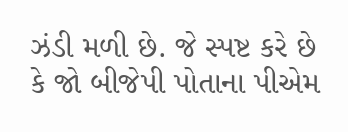ઝંડી મળી છે. જે સ્પષ્ટ કરે છે કે જો બીજેપી પોતાના પીએમ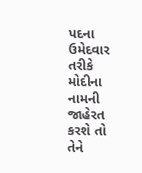પદના ઉમેદવાર તરીકે મોદીના નામની જાહેરત કરશે તો તેને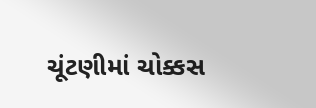ચૂંટણીમાં ચોક્કસ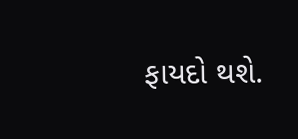ફાયદો થશે.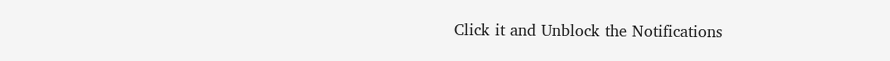Click it and Unblock the Notifications